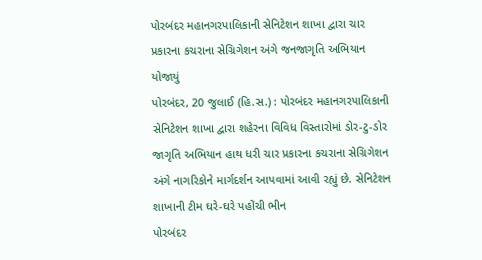પોરબંદર મહાનગરપાલિકાની સેનિટેશન શાખા દ્વારા ચાર પ્રકારના કચરાના સેગ્રિગેશન અંગે જનજાગૃતિ અભિયાન યોજાયું
પોરબંદર, 20 જુલાઈ (હિ.સ.) : પોરબંદર મહાનગરપાલિકાની સેનિટેશન શાખા દ્વારા શહેરના વિવિધ વિસ્તારોમાં ડોર-ટુ-ડોર જાગૃતિ અભિયાન હાથ ધરી ચાર પ્રકારના કચરાના સેગ્રિગેશન અંગે નાગરિકોને માર્ગદર્શન આપવામાં આવી રહ્યું છે. સેનિટેશન શાખાની ટીમ ઘરે-ઘરે પહોંચી ભીન
પોરબંદર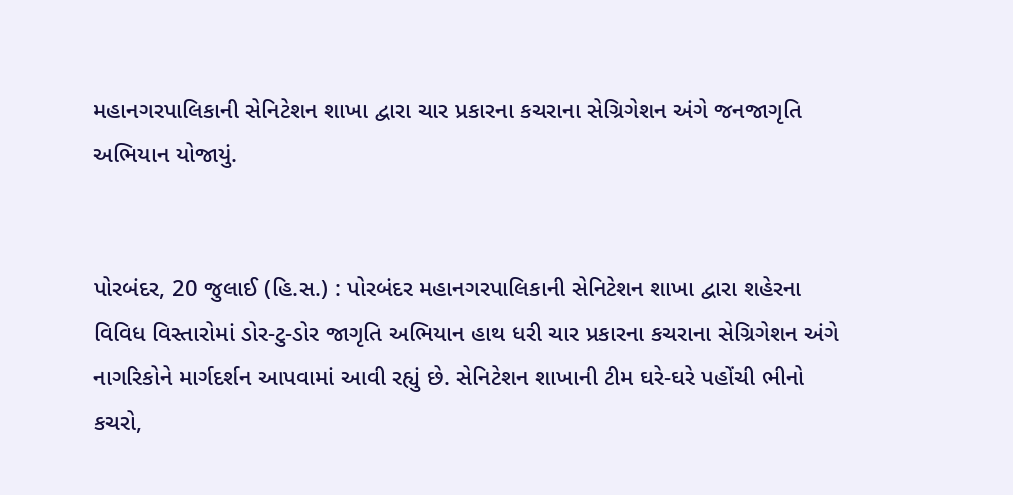મહાનગરપાલિકાની સેનિટેશન શાખા દ્વારા ચાર પ્રકારના કચરાના સેગ્રિગેશન અંગે જનજાગૃતિ અભિયાન યોજાયું.


પોરબંદર, 20 જુલાઈ (હિ.સ.) : પોરબંદર મહાનગરપાલિકાની સેનિટેશન શાખા દ્વારા શહેરના વિવિધ વિસ્તારોમાં ડોર-ટુ-ડોર જાગૃતિ અભિયાન હાથ ધરી ચાર પ્રકારના કચરાના સેગ્રિગેશન અંગે નાગરિકોને માર્ગદર્શન આપવામાં આવી રહ્યું છે. સેનિટેશન શાખાની ટીમ ઘરે-ઘરે પહોંચી ભીનો કચરો,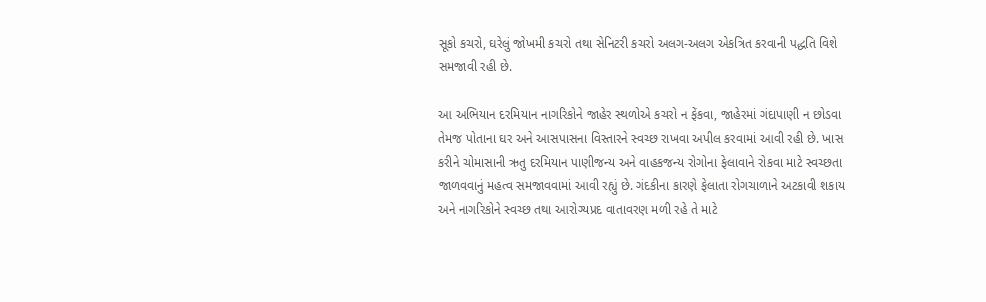સૂકો કચરો, ઘરેલું જોખમી કચરો તથા સેનિટરી કચરો અલગ-અલગ એકત્રિત કરવાની પદ્ધતિ વિશે સમજાવી રહી છે.

આ અભિયાન દરમિયાન નાગરિકોને જાહેર સ્થળોએ કચરો ન ફેંકવા, જાહેરમાં ગંદાપાણી ન છોડવા તેમજ પોતાના ઘર અને આસપાસના વિસ્તારને સ્વચ્છ રાખવા અપીલ કરવામાં આવી રહી છે. ખાસ કરીને ચોમાસાની ઋતુ દરમિયાન પાણીજન્ય અને વાહકજન્ય રોગોના ફેલાવાને રોકવા માટે સ્વચ્છતા જાળવવાનું મહત્વ સમજાવવામાં આવી રહ્યું છે. ગંદકીના કારણે ફેલાતા રોગચાળાને અટકાવી શકાય અને નાગરિકોને સ્વચ્છ તથા આરોગ્યપ્રદ વાતાવરણ મળી રહે તે માટે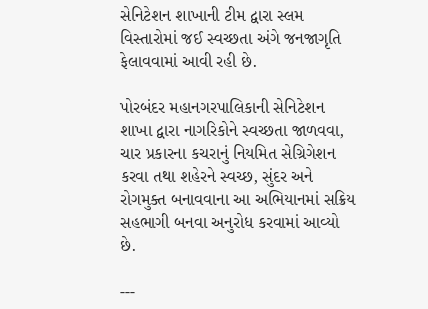સેનિટેશન શાખાની ટીમ દ્વારા સ્લમ વિસ્તારોમાં જઈ સ્વચ્છતા અંગે જનજાગૃતિ ફેલાવવામાં આવી રહી છે.

પોરબંદર મહાનગરપાલિકાની સેનિટેશન શાખા દ્વારા નાગરિકોને સ્વચ્છતા જાળવવા, ચાર પ્રકારના કચરાનું નિયમિત સેગ્રિગેશન કરવા તથા શહેરને સ્વચ્છ, સુંદર અને રોગમુક્ત બનાવવાના આ અભિયાનમાં સક્રિય સહભાગી બનવા અનુરોધ કરવામાં આવ્યો છે.

---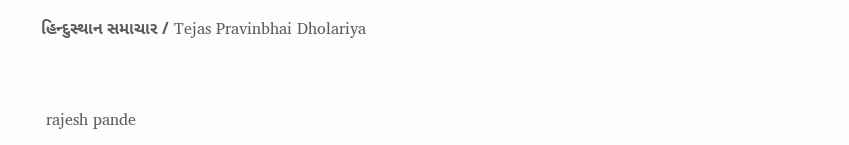હિન્દુસ્થાન સમાચાર / Tejas Pravinbhai Dholariya


 rajesh pande